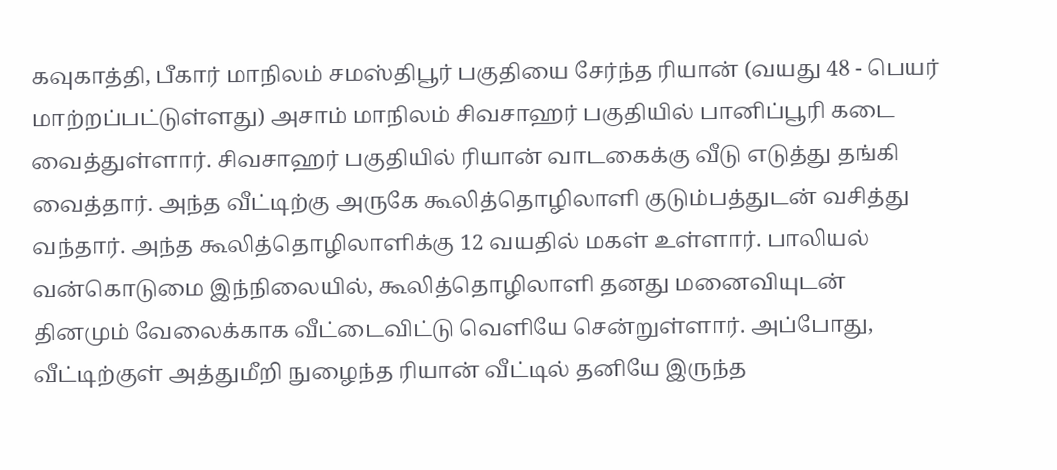கவுகாத்தி, பீகார் மாநிலம் சமஸ்திபூர் பகுதியை சேர்ந்த ரியான் (வயது 48 - பெயர் மாற்றப்பட்டுள்ளது) அசாம் மாநிலம் சிவசாஹர் பகுதியில் பானிப்பூரி கடை வைத்துள்ளார். சிவசாஹர் பகுதியில் ரியான் வாடகைக்கு வீடு எடுத்து தங்கி வைத்தார். அந்த வீட்டிற்கு அருகே கூலித்தொழிலாளி குடும்பத்துடன் வசித்து வந்தார். அந்த கூலித்தொழிலாளிக்கு 12 வயதில் மகள் உள்ளார். பாலியல் வன்கொடுமை இந்நிலையில், கூலித்தொழிலாளி தனது மனைவியுடன் தினமும் வேலைக்காக வீட்டைவிட்டு வெளியே சென்றுள்ளார். அப்போது, வீட்டிற்குள் அத்துமீறி நுழைந்த ரியான் வீட்டில் தனியே இருந்த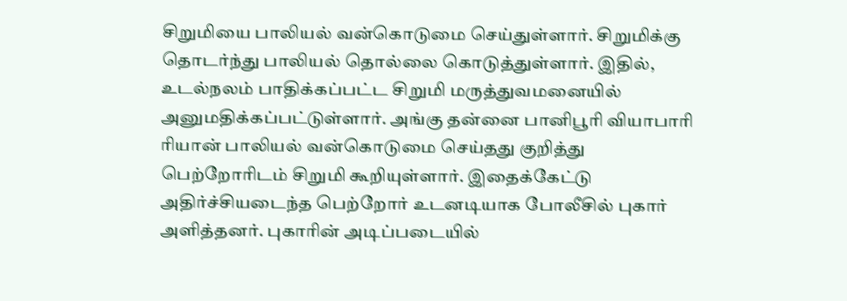சிறுமியை பாலியல் வன்கொடுமை செய்துள்ளார். சிறுமிக்கு தொடர்ந்து பாலியல் தொல்லை கொடுத்துள்ளார். இதில், உடல்நலம் பாதிக்கப்பட்ட சிறுமி மருத்துவமனையில் அனுமதிக்கப்பட்டுள்ளார். அங்கு தன்னை பானிபூரி வியாபாரி ரியான் பாலியல் வன்கொடுமை செய்தது குறித்து பெற்றோரிடம் சிறுமி கூறியுள்ளார். இதைக்கேட்டு அதிர்ச்சியடைந்த பெற்றோர் உடனடியாக போலீசில் புகார் அளித்தனர். புகாரின் அடிப்படையில்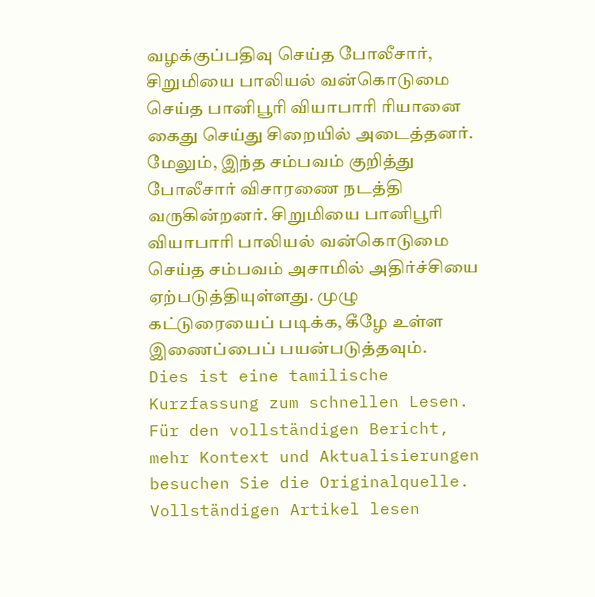வழக்குப்பதிவு செய்த போலீசார், சிறுமியை பாலியல் வன்கொடுமை செய்த பானிபூரி வியாபாரி ரியானை கைது செய்து சிறையில் அடைத்தனர். மேலும், இந்த சம்பவம் குறித்து போலீசார் விசாரணை நடத்தி வருகின்றனர். சிறுமியை பானிபூரி வியாபாரி பாலியல் வன்கொடுமை செய்த சம்பவம் அசாமில் அதிர்ச்சியை ஏற்படுத்தியுள்ளது. முழு கட்டுரையைப் படிக்க, கீழே உள்ள இணைப்பைப் பயன்படுத்தவும்.
Dies ist eine tamilische Kurzfassung zum schnellen Lesen. Für den vollständigen Bericht, mehr Kontext und Aktualisierungen besuchen Sie die Originalquelle.
Vollständigen Artikel lesen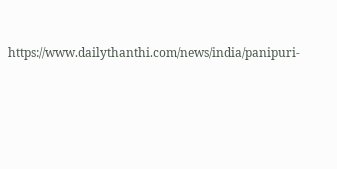https://www.dailythanthi.com/news/india/panipuri-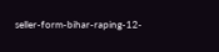seller-form-bihar-raping-12-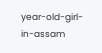year-old-girl-in-assam